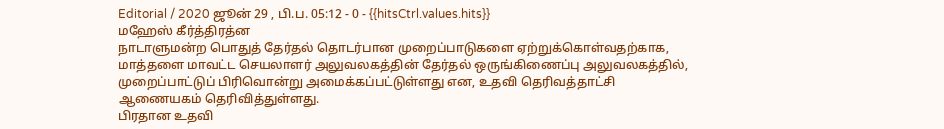Editorial / 2020 ஜூன் 29 , பி.ப. 05:12 - 0 - {{hitsCtrl.values.hits}}
மஹேஸ் கீர்த்திரத்ன
நாடாளுமன்ற பொதுத் தேர்தல் தொடர்பான முறைப்பாடுகளை ஏற்றுக்கொள்வதற்காக, மாத்தளை மாவட்ட செயலாளர் அலுவலகத்தின் தேர்தல் ஒருங்கிணைப்பு அலுவலகத்தில், முறைப்பாட்டுப் பிரிவொன்று அமைக்கப்பட்டுள்ளது என, உதவி தெரிவத்தாட்சி ஆணையகம் தெரிவித்துள்ளது.
பிரதான உதவி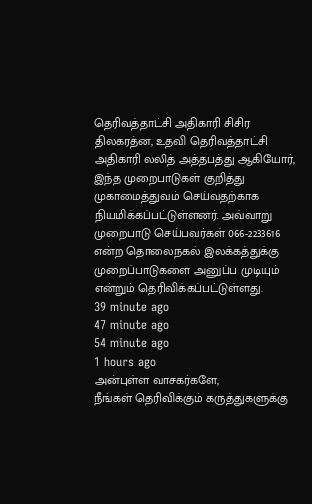தெரிவத்தாட்சி அதிகாரி சிசிர திலகரத்ன, உதவி தெரிவத்தாட்சி அதிகாரி லலித் அத்தபத்து ஆகியோர், இந்த முறைபாடுகள் குறித்து முகாமைத்துவம் செய்வதற்காக நியமிக்கப்பட்டுள்ளனர். அவ்வாறு முறைபாடு செய்பவர்கள் 066-2233616 என்ற தொலைநகல் இலக்கத்துக்கு முறைப்பாடுகளை அனுப்ப முடியும் என்றும் தெரிவிக்கப்பட்டுள்ளது.
39 minute ago
47 minute ago
54 minute ago
1 hours ago
அன்புள்ள வாசகர்களே,
நீங்கள் தெரிவிக்கும் கருத்துகளுக்கு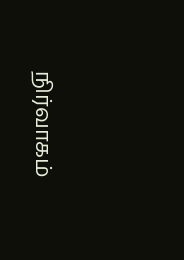நிர்வாகம்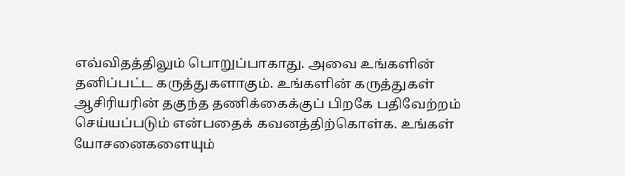எவ்விதத்திலும் பொறுப்பாகாது. அவை உங்களின் தனிப்பட்ட கருத்துகளாகும். உங்களின் கருத்துகள் ஆசிரியரின் தகுந்த தணிக்கைக்குப் பிறகே பதிவேற்றம் செய்யப்படும் என்பதைக் கவனத்திற்கொள்க. உங்கள் யோசனைகளையும்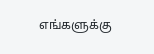எங்களுக்கு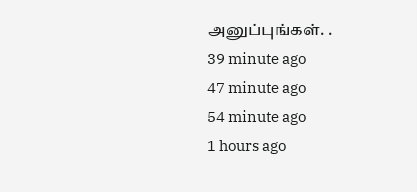அனுப்புங்கள். .
39 minute ago
47 minute ago
54 minute ago
1 hours ago